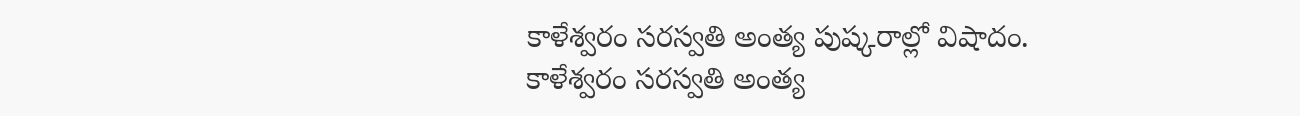కాళేశ్వరం సరస్వతి అంత్య పుష్కరాల్లో విషాదం.
కాళేశ్వరం సరస్వతి అంత్య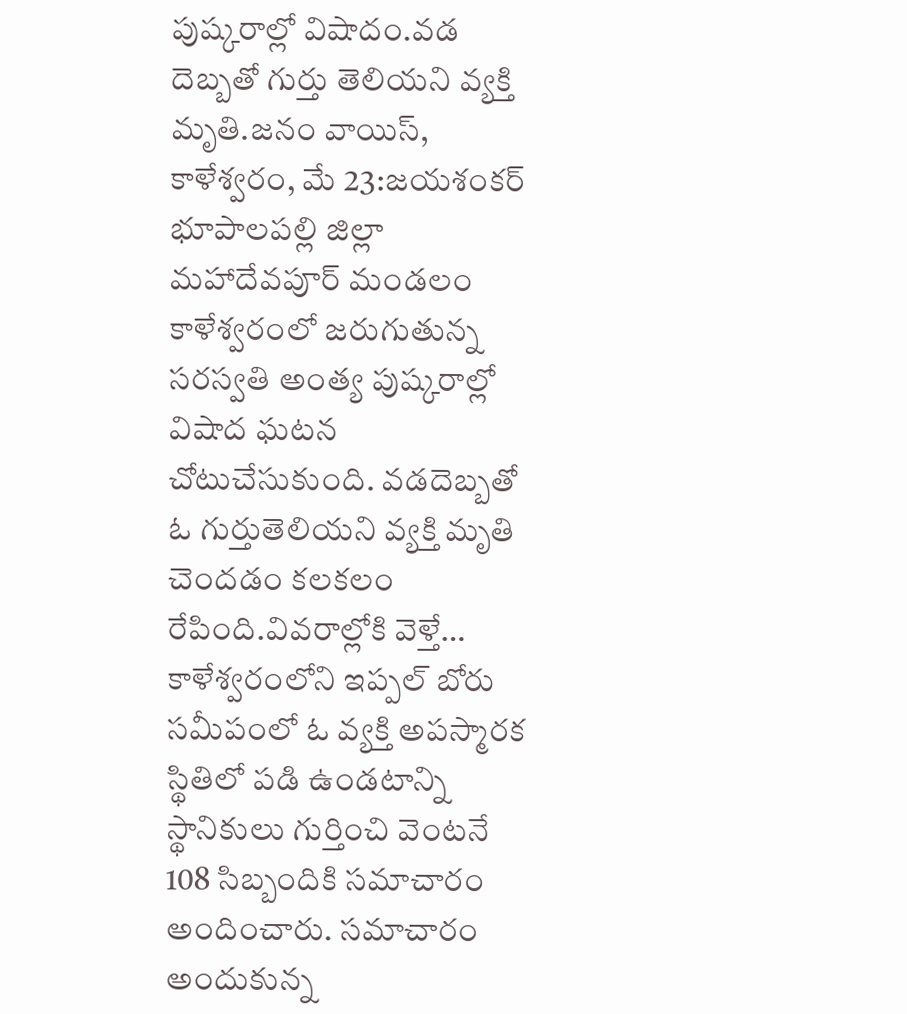పుష్కరాల్లో విషాదం.వడ దెబ్బతో గుర్తు తెలియని వ్యక్తి మృతి.జనం వాయిస్, కాళేశ్వరం, మే 23:జయశంకర్ భూపాలపల్లి జిల్లా మహాదేవపూర్ మండలం కాళేశ్వరంలో జరుగుతున్న సరస్వతి అంత్య పుష్కరాల్లో విషాద ఘటన చోటుచేసుకుంది. వడదెబ్బతో ఓ గుర్తుతెలియని వ్యక్తి మృతి చెందడం కలకలం రేపింది.వివరాల్లోకి వెళ్తే… కాళేశ్వరంలోని ఇప్పల్ బోరు సమీపంలో ఓ వ్యక్తి అపస్మారక స్థితిలో పడి ఉండటాన్ని స్థానికులు గుర్తించి వెంటనే 108 సిబ్బందికి సమాచారం అందించారు. సమాచారం అందుకున్న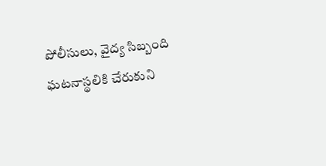పోలీసులు, వైద్య సిబ్బంది ఘటనాస్థలికి చేరుకుని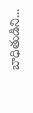బాధితుడిని...